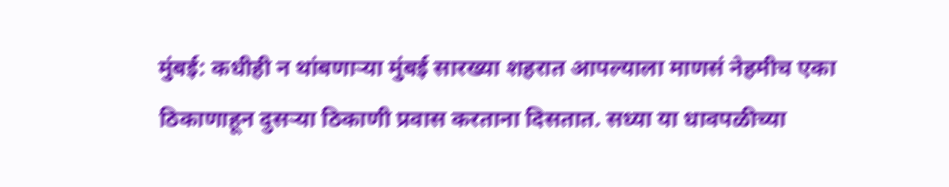मुंबई: कधीही न थांबणाऱ्या मुंबई सारख्या शहरात आपल्याला माणसं नेहमीच एका ठिकाणाहून दुसऱ्या ठिकाणी प्रवास करताना दिसतात. सध्या या धावपळीच्या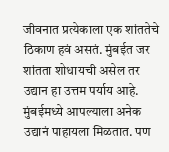जीवनात प्रत्येकाला एक शांततेचे ठिकाण हवं असतं. मुंबईत जर शांतता शोधायची असेल तर उद्यान हा उत्तम पर्याय आहे. मुंबईमध्ये आपल्याला अनेक उद्यानं पाहायला मिळतात. पण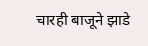चारही बाजूने झाडे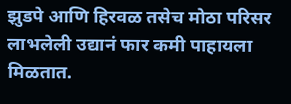झुडपे आणि हिरवळ तसेच मोठा परिसर लाभलेली उद्यानं फार कमी पाहायला मिळतात.